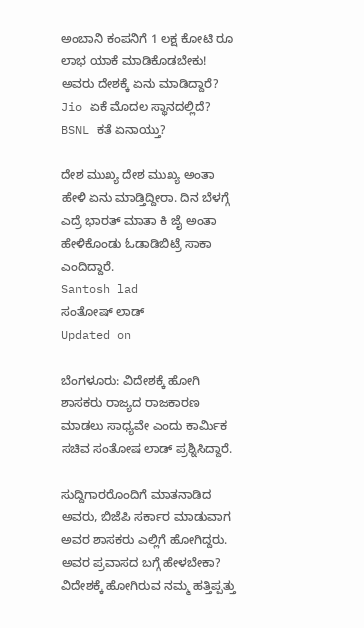ಅಂಬಾನಿ ಕಂಪನಿಗೆ 1 ಲಕ್ಷ ಕೋಟಿ ರೂ ಲಾಭ ಯಾಕೆ ಮಾಡಿಕೊಡಬೇಕು! ಅವರು ದೇಶಕ್ಕೆ ಏನು ಮಾಡಿದ್ದಾರೆ? Jio ಏಕೆ ಮೊದಲ ಸ್ಥಾನದಲ್ಲಿದೆ? BSNL ಕತೆ ಏನಾಯ್ತು?

ದೇಶ ಮುಖ್ಯ ದೇಶ ಮುಖ್ಯ ಅಂತಾ ಹೇಳಿ ಏನು ಮಾಡ್ತಿದ್ದೀರಾ. ದಿನ ಬೆಳಗ್ಗೆ ಎದ್ರೆ ಭಾರತ್ ಮಾತಾ ಕಿ ಜೈ ಅಂತಾ ಹೇಳಿಕೊಂಡು ಓಡಾಡಿಬಿಟ್ರೆ ಸಾಕಾ ಎಂದಿದ್ದಾರೆ.
Santosh lad
ಸಂತೋಷ್ ಲಾಡ್
Updated on

ಬೆಂಗಳೂರು: ವಿದೇಶಕ್ಕೆ ಹೋಗಿ ಶಾಸಕರು ರಾಜ್ಯದ ರಾಜಕಾರಣ ಮಾಡಲು ಸಾಧ್ಯವೇ ಎಂದು ಕಾರ್ಮಿಕ ಸಚಿವ ಸಂತೋಷ ಲಾಡ್‌ ಪ್ರಶ್ನಿಸಿದ್ದಾರೆ.

ಸುದ್ದಿಗಾರರೊಂದಿಗೆ ಮಾತನಾಡಿದ ಅವರು, ಬಿಜೆಪಿ ಸರ್ಕಾರ ಮಾಡುವಾಗ ಅವರ ಶಾಸಕರು ಎಲ್ಲಿಗೆ ಹೋಗಿದ್ದರು. ಅವರ ಪ್ರವಾಸದ ಬಗ್ಗೆ ಹೇಳಬೇಕಾ? ವಿದೇಶಕ್ಕೆ ಹೋಗಿರುವ ನಮ್ಮ ಹತ್ತಿಪ್ಪತ್ತು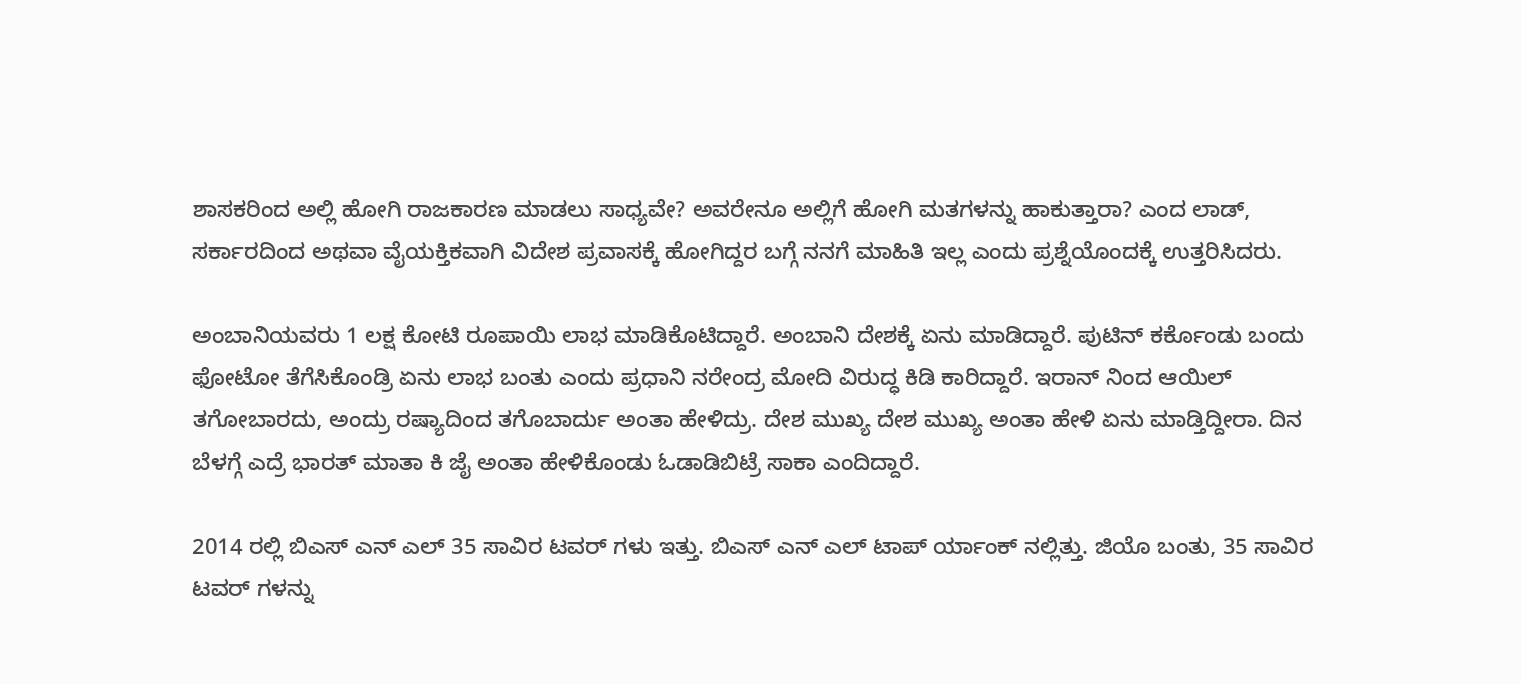ಶಾಸಕರಿಂದ ಅಲ್ಲಿ ಹೋಗಿ ರಾಜಕಾರಣ ಮಾಡಲು ಸಾಧ್ಯವೇ? ಅವರೇನೂ ಅಲ್ಲಿಗೆ ಹೋಗಿ ಮತಗಳನ್ನು ಹಾಕುತ್ತಾರಾ? ಎಂದ ಲಾಡ್‌, ಸರ್ಕಾರದಿಂದ ಅಥವಾ ವೈಯಕ್ತಿಕವಾಗಿ ವಿದೇಶ ಪ್ರವಾಸಕ್ಕೆ ಹೋಗಿದ್ದರ ಬಗ್ಗೆ ನನಗೆ ಮಾಹಿತಿ ಇಲ್ಲ ಎಂದು ಪ್ರಶ್ನೆಯೊಂದಕ್ಕೆ ಉತ್ತರಿಸಿದರು.

ಅಂಬಾನಿಯವರು 1 ಲಕ್ಷ ಕೋಟಿ ರೂಪಾಯಿ ಲಾಭ ಮಾಡಿಕೊಟಿದ್ದಾರೆ. ಅಂಬಾನಿ ದೇಶಕ್ಕೆ ಏನು ಮಾಡಿದ್ದಾರೆ. ಪುಟಿನ್ ಕರ್ಕೊಂಡು ಬಂದು ಫೋಟೋ ತೆಗೆಸಿಕೊಂಡ್ರಿ ಏನು ಲಾಭ ಬಂತು ಎಂದು ಪ್ರಧಾನಿ ನರೇಂದ್ರ ಮೋದಿ ವಿರುದ್ಧ ಕಿಡಿ ಕಾರಿದ್ದಾರೆ. ಇರಾನ್ ನಿಂದ ಆಯಿಲ್ ತಗೋಬಾರದು, ಅಂದ್ರು ರಷ್ಯಾದಿಂದ ತಗೊಬಾರ್ದು ಅಂತಾ ಹೇಳಿದ್ರು. ದೇಶ ಮುಖ್ಯ ದೇಶ ಮುಖ್ಯ ಅಂತಾ ಹೇಳಿ ಏನು ಮಾಡ್ತಿದ್ದೀರಾ. ದಿನ ಬೆಳಗ್ಗೆ ಎದ್ರೆ ಭಾರತ್ ಮಾತಾ ಕಿ ಜೈ ಅಂತಾ ಹೇಳಿಕೊಂಡು ಓಡಾಡಿಬಿಟ್ರೆ ಸಾಕಾ ಎಂದಿದ್ದಾರೆ.

2014 ರಲ್ಲಿ ಬಿಎಸ್ ಎನ್ ಎಲ್ 35 ಸಾವಿರ ಟವರ್ ಗಳು ಇತ್ತು. ಬಿಎಸ್ ಎನ್ ಎಲ್ ಟಾಪ್ ರ್ಯಾಂಕ್ ನಲ್ಲಿತ್ತು. ಜಿಯೊ ಬಂತು, 35 ಸಾವಿರ ಟವರ್ ಗಳನ್ನು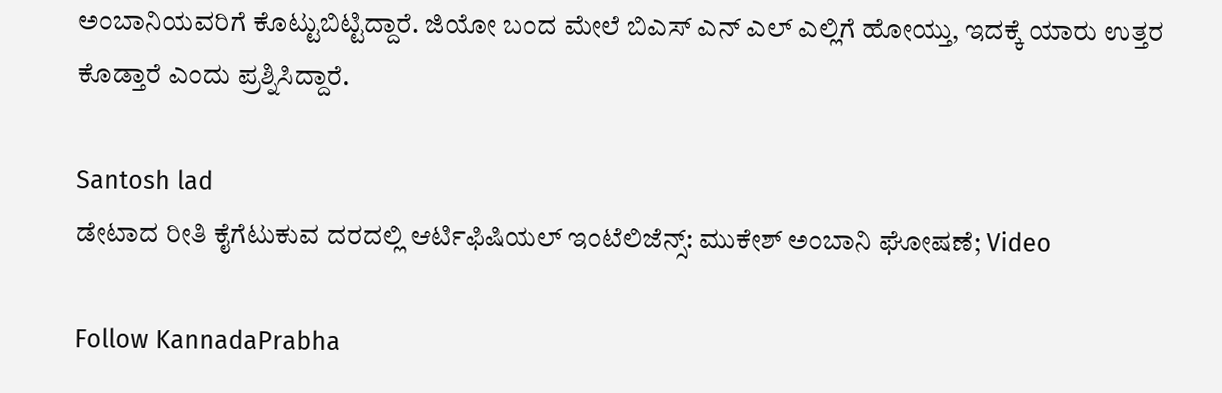ಅಂಬಾನಿಯವರಿಗೆ ಕೊಟ್ಟುಬಿಟ್ಟಿದ್ದಾರೆ. ಜಿಯೋ ಬಂದ ಮೇಲೆ ಬಿಎಸ್ ಎನ್ ಎಲ್ ಎಲ್ಲಿಗೆ ಹೋಯ್ತು, ಇದಕ್ಕೆ ಯಾರು ಉತ್ತರ ಕೊಡ್ತಾರೆ ಎಂದು ಪ್ರಶ್ನಿಸಿದ್ದಾರೆ.

Santosh lad
ಡೇಟಾದ ರೀತಿ ಕೈಗೆಟುಕುವ ದರದಲ್ಲಿ ಆರ್ಟಿಫಿಷಿಯಲ್ ಇಂಟೆಲಿಜೆನ್ಸ್: ಮುಕೇಶ್ ಅಂಬಾನಿ ಘೋಷಣೆ; Video

Follow KannadaPrabha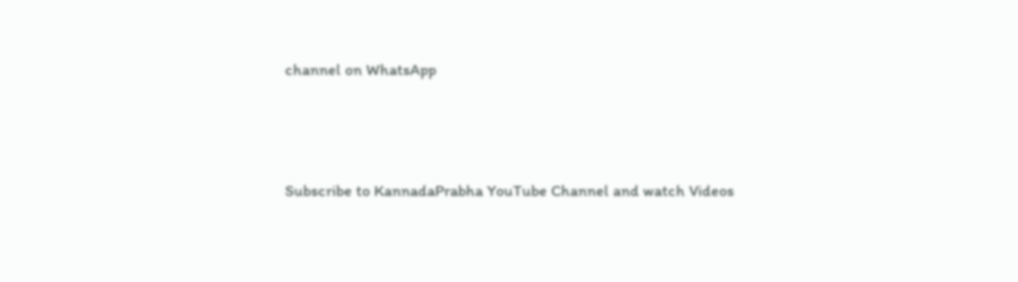channel on WhatsApp



Subscribe to KannadaPrabha YouTube Channel and watch Videos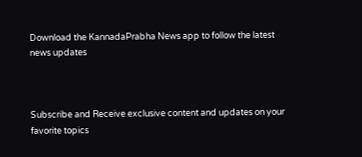Download the KannadaPrabha News app to follow the latest news updates



Subscribe and Receive exclusive content and updates on your favorite topics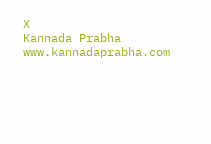X
Kannada Prabha
www.kannadaprabha.com